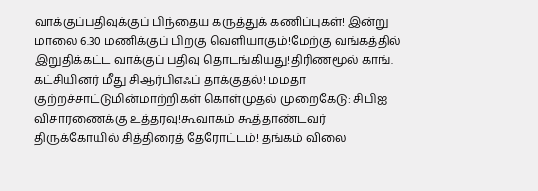வாக்குப்பதிவுக்குப் பிந்தைய கருத்துக் கணிப்புகள்! இன்று மாலை 6.30 மணிக்குப் பிறகு வெளியாகும்!மேற்கு வங்கத்தில் இறுதிக்கட்ட வாக்குப் பதிவு தொடங்கியது!திரிணமூல் காங். கட்சியினர் மீது சிஆர்பிஎஃப் தாக்குதல்! மமதா குற்றச்சாட்டுமின்மாற்றிகள் கொள்முதல் முறைகேடு: சிபிஐ விசாரணைக்கு உத்தரவு!கூவாகம் கூத்தாண்டவர் திருக்கோயில் சித்திரைத் தேரோட்டம்! தங்கம் விலை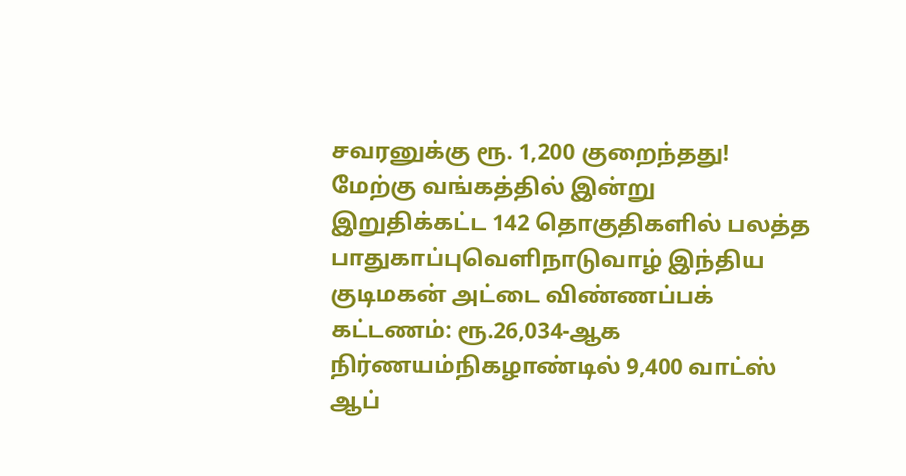சவரனுக்கு ரூ. 1,200 குறைந்தது! மேற்கு வங்கத்தில் இன்று இறுதிக்கட்ட 142 தொகுதிகளில் பலத்த பாதுகாப்புவெளிநாடுவாழ் இந்திய குடிமகன் அட்டை விண்ணப்பக் கட்டணம்: ரூ.26,034-ஆக நிர்ணயம்நிகழாண்டில் 9,400 வாட்ஸ் ஆப்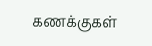கணக்குகள்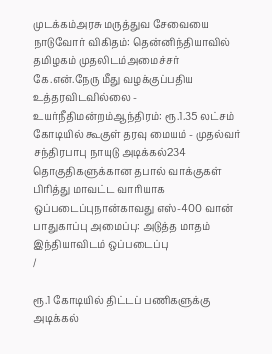முடக்கம்அரசு மருத்துவ சேவையை நாடுவோர் விகிதம்: தென்னிந்தியாவில் தமிழகம் முதலிடம்அமைச்சர் கே.என்.நேரு மீது வழக்குப்பதிய உத்தரவிடவில்லை - உயர்நீதிமன்றம்ஆந்திரம்: ரூ.1.35 லட்சம் கோடியில் கூகுள் தரவு மையம் - முதல்வர் சந்திரபாபு நாயுடு அடிக்கல்234 தொகுதிகளுக்கான தபால் வாக்குகள் பிரித்து மாவட்ட வாரியாக ஒப்படைப்புநான்காவது எஸ்-400 வான் பாதுகாப்பு அமைப்பு: அடுத்த மாதம் இந்தியாவிடம் ஒப்படைப்பு
/

ரூ.1 கோடியில் திட்டப் பணிகளுக்கு அடிக்கல்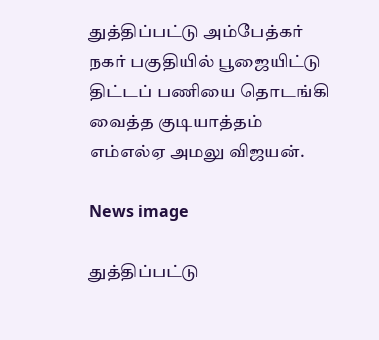துத்திப்பட்டு அம்பேத்கர் நகர் பகுதியில் பூஜையிட்டு திட்டப் பணியை தொடங்கி வைத்த குடியாத்தம் எம்எல்ஏ அமலு விஜயன்.

News image

துத்திப்பட்டு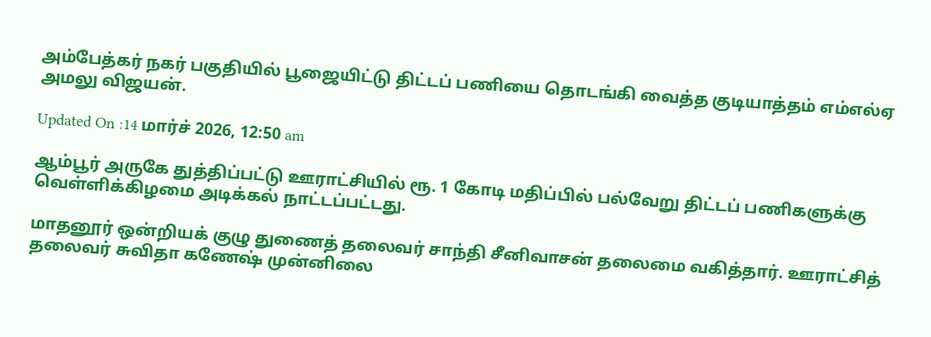அம்பேத்கர் நகர் பகுதியில் பூஜையிட்டு திட்டப் பணியை தொடங்கி வைத்த குடியாத்தம் எம்எல்ஏ அமலு விஜயன்.

Updated On :14 மார்ச் 2026, 12:50 am

ஆம்பூர் அருகே துத்திப்பட்டு ஊராட்சியில் ரூ. 1 கோடி மதிப்பில் பல்வேறு திட்டப் பணிகளுக்கு வெள்ளிக்கிழமை அடிக்கல் நாட்டப்பட்டது.

மாதனூர் ஒன்றியக் குழு துணைத் தலைவர் சாந்தி சீனிவாசன் தலைமை வகித்தார். ஊராட்சித் தலைவர் சுவிதா கணேஷ் முன்னிலை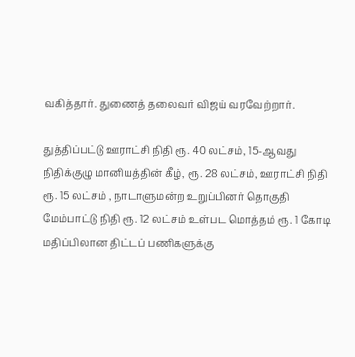வகித்தார். துணைத் தலைவர் விஜய் வரவேற்றார்.

துத்திப்பட்டு ஊராட்சி நிதி ரூ. 40 லட்சம், 15-ஆவது நிதிக்குழு மானியத்தின் கீழ், ரூ. 28 லட்சம், ஊராட்சி நிதி ரூ. 15 லட்சம் , நாடாளுமன்ற உறுப்பினர் தொகுதி மேம்பாட்டு நிதி ரூ. 12 லட்சம் உள்பட மொத்தம் ரூ. 1 கோடி மதிப்பிலான திட்டப் பணிகளுக்கு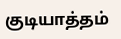குடியாத்தம்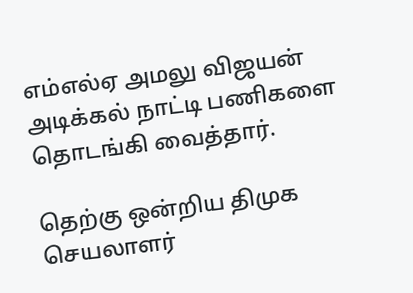எம்எல்ஏ அமலு விஜயன் அடிக்கல் நாட்டி பணிகளை தொடங்கி வைத்தார்.

தெற்கு ஒன்றிய திமுக செயலாளர்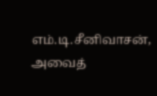எம்.டி.சீனிவாசன், அவைத்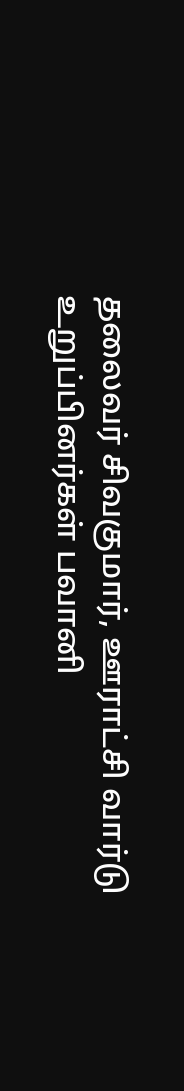தலைவர் சிவகுமார், ஊராட்சி வார்டு உறுப்பினர்கள் பவானி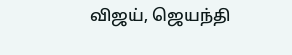விஜய், ஜெயந்தி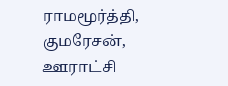ராமமூர்த்தி, குமரேசன், ஊராட்சி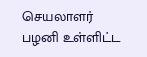செயலாளர் பழனி உள்ளிட்ட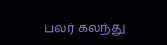பலர் கலந்து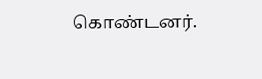கொண்டனர்.